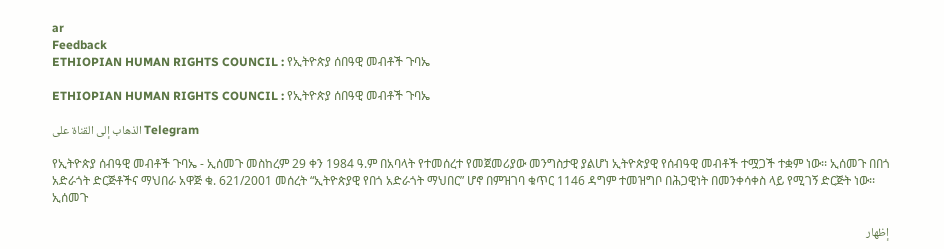ar
Feedback
ETHIOPIAN HUMAN RIGHTS COUNCIL : የኢትዮጵያ ሰበዓዊ መብቶች ጉባኤ

ETHIOPIAN HUMAN RIGHTS COUNCIL : የኢትዮጵያ ሰበዓዊ መብቶች ጉባኤ

الذهاب إلى القناة على Telegram

የኢትዮጵያ ሰብዓዊ መብቶች ጉባኤ - ኢሰመጉ መስከረም 29 ቀን 1984 ዓ.ም በአባላት የተመሰረተ የመጀመሪያው መንግስታዊ ያልሆነ ኢትዮጵያዊ የሰብዓዊ መብቶች ተሟጋች ተቋም ነው፡፡ ኢሰመጉ በበጎ አድራጎት ድርጅቶችና ማህበራ አዋጅ ቁ. 621/2001 መሰረት “ኢትዮጵያዊ የበጎ አድራጎት ማህበር” ሆኖ በምዝገባ ቁጥር 1146 ዳግም ተመዝግቦ በሕጋዊነት በመንቀሳቀስ ላይ የሚገኝ ድርጅት ነው፡፡ ኢሰመጉ

إظهار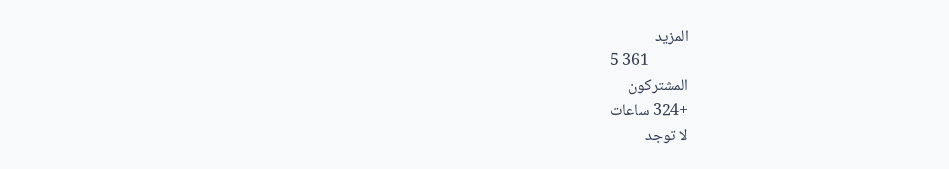المزيد
5 361
المشتركون
+324 ساعات
لا توجد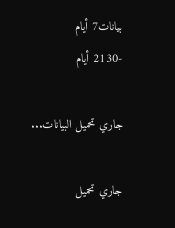بيانات7 أيام
-2130 أيام

جاري تحميل البيانات...

جاري تحميل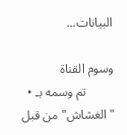البيانات...

وسوم القناة
  • تم وسمه بـ "الغشاش" من قبل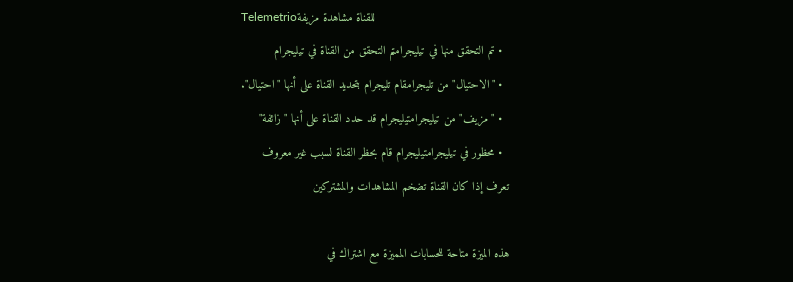Telemetrioللقناة مشاهدة مزيفة
  • تم التحقق منها في تيليجرامتم التحقق من القناة في تيليجرام
  • "الاحتيال" من تليجرامقام تليجرام بتحديد القناة على أنها "احتيال".
  • "مزيف" من تيليجرامتيليجرام قد حدد القناة على أنها "زائفة"
  • محظور في تيليجرامتيليجرام قام بحظر القناة لسبب غير معروف
تعرف إذا كان القناة تضخم المشاهدات والمشتركين

هذه الميزة متاحة للحسابات المميزة مع اشتراك في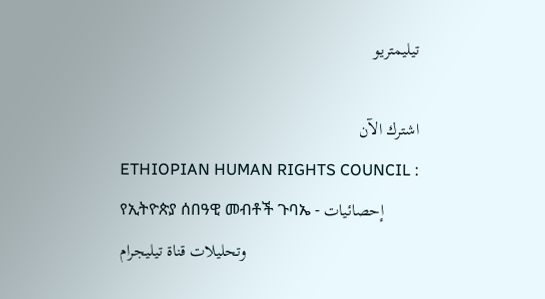تيليمتريو

اشترك الآن
ETHIOPIAN HUMAN RIGHTS COUNCIL : የኢትዮጵያ ሰበዓዊ መብቶች ጉባኤ - إحصائيات وتحليلات قناة تيليجرام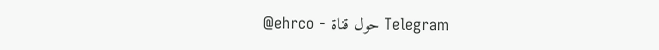@ehrco - حول قناة Telegram